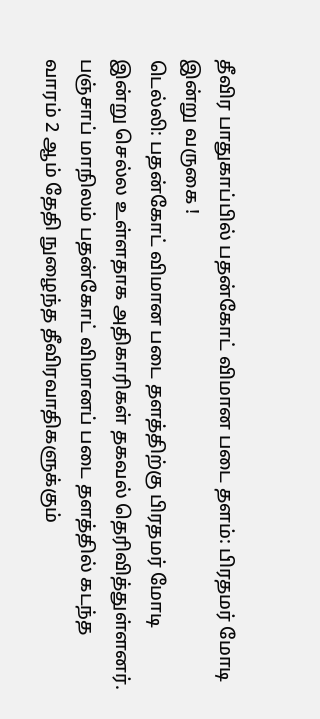தீவிர பாதுகாப்பில் பதன்கோட் விமான படை தளம்: பிரதமர் மோடி இன்று வருகை !
டெல்லி: பதன்கோட் விமான படை தளத்திற்கு பிரதமர் மோடி இன்று செல்ல உள்ளதாக அதிகாரிகள் தகவல் தெரிவித்துள்ளனர்.
பஞ்சாப் மாநிலம் பதன்கோட் விமானப் படை தளத்தில் கடந்த வாரம் 2 ஆம் தேதி நுழைந்த தீவிரவாதிகளுக்கும்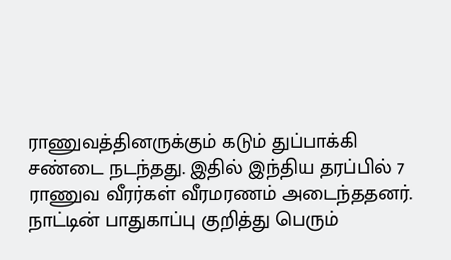ராணுவத்தினருக்கும் கடும் துப்பாக்கி சண்டை நடந்தது. இதில் இந்திய தரப்பில் 7 ராணுவ வீரர்கள் வீரமரணம் அடைந்ததனர்.
நாட்டின் பாதுகாப்பு குறித்து பெரும்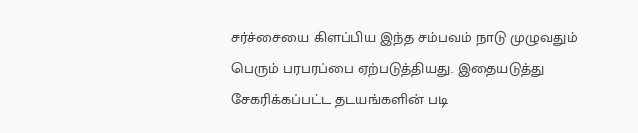சர்ச்சையை கிளப்பிய இந்த சம்பவம் நாடு முழுவதும் பெரும் பரபரப்பை ஏற்படுத்தியது. இதையடுத்து சேகரிக்கப்பட்ட தடயங்களின் படி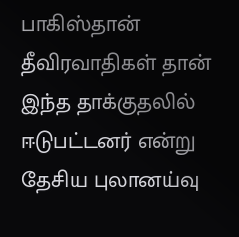பாகிஸ்தான் தீவிரவாதிகள் தான் இந்த தாக்குதலில் ஈடுபட்டனர் என்று தேசிய புலானய்வு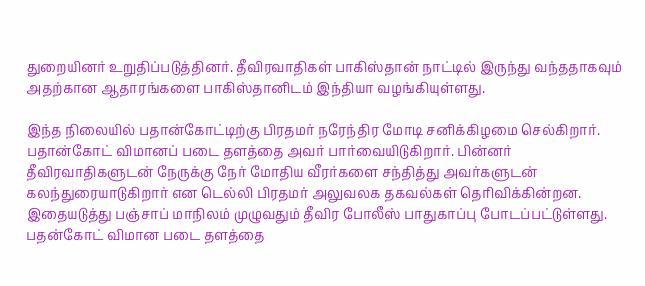துறையினர் உறுதிப்படுத்தினர். தீவிரவாதிகள் பாகிஸ்தான் நாட்டில் இருந்து வந்ததாகவும் அதற்கான ஆதாரங்களை பாகிஸ்தானிடம் இந்தியா வழங்கியுள்ளது.

இந்த நிலையில் பதான்கோட்டிற்கு பிரதமர் நரேந்திர மோடி சனிக்கிழமை செல்கிறார். பதான்கோட் விமானப் படை தளத்தை அவர் பார்வையிடுகிறார். பின்னர் தீவிரவாதிகளுடன் நேருக்கு நேர் மோதிய வீரர்களை சந்தித்து அவர்களுடன் கலந்துரையாடுகிறார் என டெல்லி பிரதமர் அலுவலக தகவல்கள் தெரிவிக்கின்றன.
இதையடுத்து பஞ்சாப் மாநிலம் முழுவதும் தீவிர போலீஸ் பாதுகாப்பு போடப்பட்டுள்ளது. பதன்கோட் விமான படை தளத்தை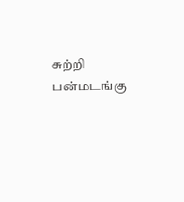சுற்றி பன்மடங்கு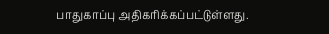பாதுகாப்பு அதிகரிக்கப்பட்டுள்ளது.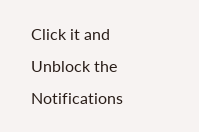Click it and Unblock the Notifications